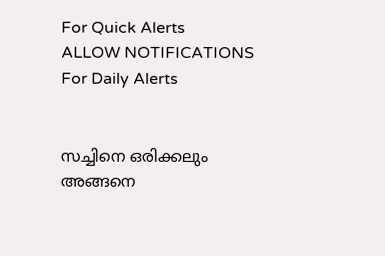For Quick Alerts
ALLOW NOTIFICATIONS
For Daily Alerts


സച്ചിനെ ഒരിക്കലും അങ്ങനെ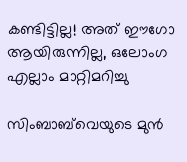കണ്ടിട്ടില്ല! അത് ഈഗോ ആയിരുന്നില്ല, ഒലോംഗ എല്ലാം മാറ്റിമറിച്ചു

സിംബാബ്‌വെയുടെ മുന്‍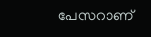പേസറാണ്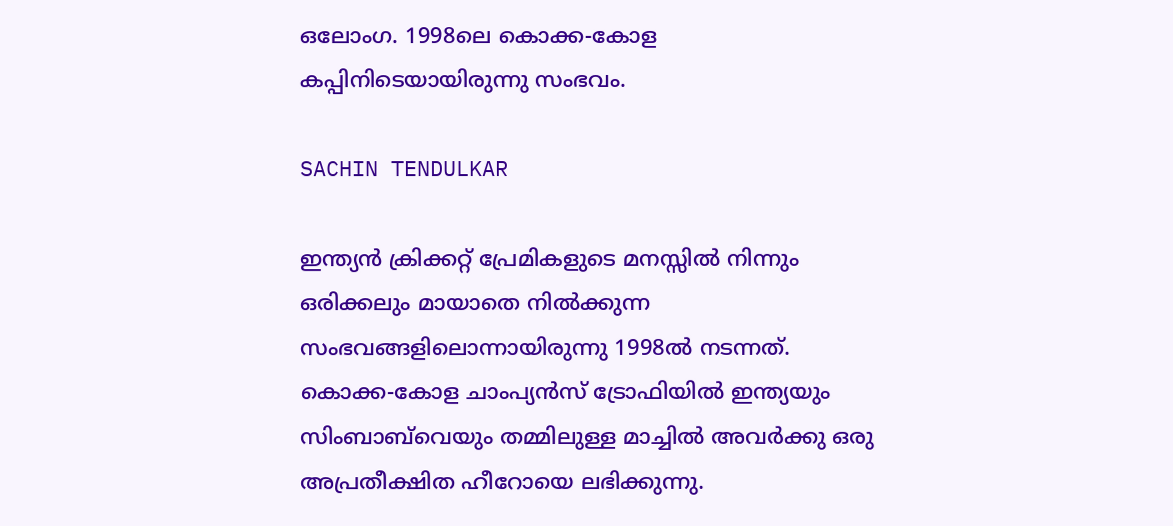ഒലോംഗ. 1998ലെ കൊക്ക-കോള കപ്പിനിടെയായിരുന്നു സംഭവം.

SACHIN TENDULKAR

ഇന്ത്യന്‍ ക്രിക്കറ്റ് പ്രേമികളുടെ മനസ്സില്‍ നിന്നും ഒരിക്കലും മായാതെ നില്‍ക്കുന്ന സംഭവങ്ങളിലൊന്നായിരുന്നു 1998ല്‍ നടന്നത്. കൊക്ക-കോള ചാംപ്യന്‍സ് ട്രോഫിയില്‍ ഇന്ത്യയും സിംബാബ്‌വെയും തമ്മിലുള്ള മാച്ചില്‍ അവര്‍ക്കു ഒരു അപ്രതീക്ഷിത ഹീറോയെ ലഭിക്കുന്നു.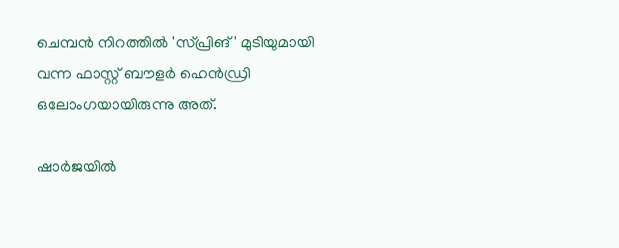ചെമ്പന്‍ നിറത്തില്‍ 'സ്പ്രിങ്' മുടിയുമായി വന്ന ഫാസ്റ്റ് ബൗളര്‍ ഹെന്‍ഡ്രി ഒലോംഗയായിരുന്നു അത്.

ഷാര്‍ജയില്‍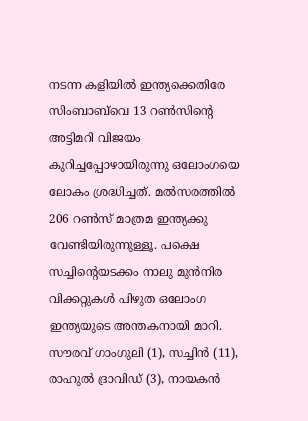നടന്ന കളിയില്‍ ഇന്ത്യക്കെതിരേ സിംബാബ്‌വെ 13 റണ്‍സിന്റെ അട്ടിമറി വിജയം കുറിച്ചപ്പോഴായിരുന്നു ഒലോംഗയെ ലോകം ശ്രദ്ധിച്ചത്. മല്‍സരത്തില്‍ 206 റണ്‍സ് മാത്രമ ഇന്ത്യക്കു വേണ്ടിയിരുന്നുള്ളൂ. പക്ഷെ സച്ചിന്റെയടക്കം നാലു മുന്‍നിര വിക്കറ്റുകള്‍ പിഴുത ഒലോംഗ ഇന്ത്യയുടെ അന്തകനായി മാറി. സൗരവ് ഗാംഗുലി (1), സച്ചിന്‍ (11), രാഹുല്‍ ദ്രാവിഡ് (3), നായകന്‍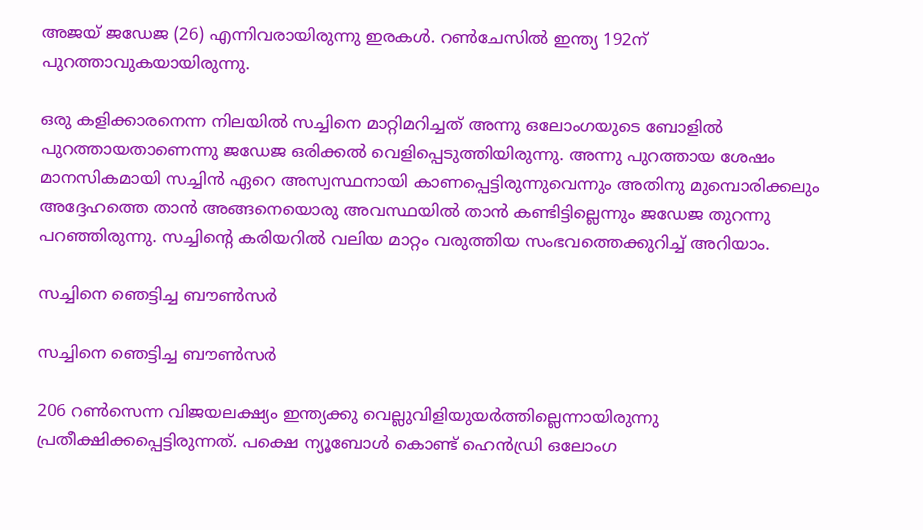അജയ് ജഡേജ (26) എന്നിവരായിരുന്നു ഇരകള്‍. റണ്‍ചേസില്‍ ഇന്ത്യ 192ന് പുറത്താവുകയായിരുന്നു.

ഒരു കളിക്കാരനെന്ന നിലയില്‍ സച്ചിനെ മാറ്റിമറിച്ചത് അന്നു ഒലോംഗയുടെ ബോളില്‍ പുറത്തായതാണെന്നു ജഡേജ ഒരിക്കല്‍ വെളിപ്പെടുത്തിയിരുന്നു. അന്നു പുറത്തായ ശേഷം മാനസികമായി സച്ചിന്‍ ഏറെ അസ്വസ്ഥനായി കാണപ്പെട്ടിരുന്നുവെന്നും അതിനു മുമ്പൊരിക്കലും അദ്ദേഹത്തെ താന്‍ അങ്ങനെയൊരു അവസ്ഥയില്‍ താന്‍ കണ്ടിട്ടില്ലെന്നും ജഡേജ തുറന്നു പറഞ്ഞിരുന്നു. സച്ചിന്റെ കരിയറില്‍ വലിയ മാറ്റം വരുത്തിയ സംഭവത്തെക്കുറിച്ച് അറിയാം.

സച്ചിനെ ഞെട്ടിച്ച ബൗണ്‍സര്‍

സച്ചിനെ ഞെട്ടിച്ച ബൗണ്‍സര്‍

206 റണ്‍സെന്ന വിജയലക്ഷ്യം ഇന്ത്യക്കു വെല്ലുവിളിയുയര്‍ത്തില്ലെന്നായിരുന്നു പ്രതീക്ഷിക്കപ്പെട്ടിരുന്നത്. പക്ഷെ ന്യൂബോള്‍ കൊണ്ട് ഹെന്‍ഡ്രി ഒലോംഗ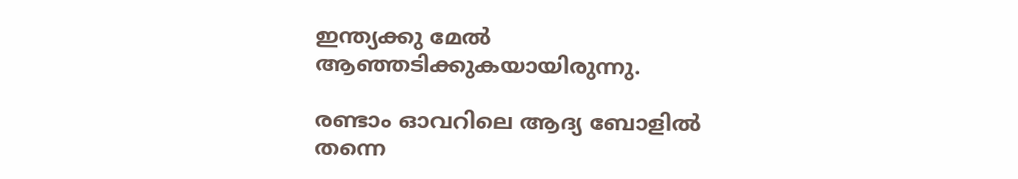ഇന്ത്യക്കു മേല്‍ ആഞ്ഞടിക്കുകയായിരുന്നു.

രണ്ടാം ഓവറിലെ ആദ്യ ബോളില്‍ തന്നെ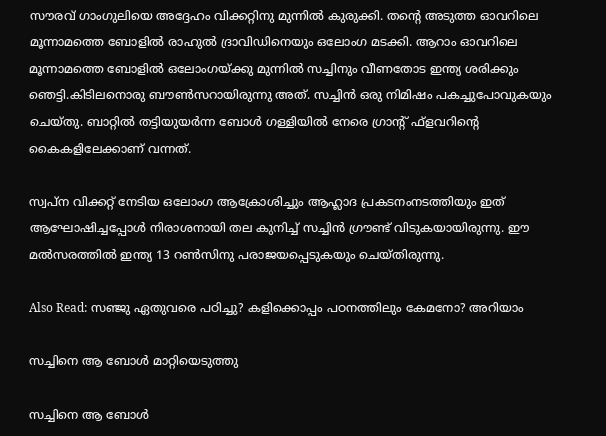സൗരവ് ഗാംഗുലിയെ അദ്ദേഹം വിക്കറ്റിനു മുന്നില്‍ കുരുക്കി. തന്റെ അടുത്ത ഓവറിലെ മൂന്നാമത്തെ ബോളില്‍ രാഹുല്‍ ദ്രാവിഡിനെയും ഒലോംഗ മടക്കി. ആറാം ഓവറിലെ മൂന്നാമത്തെ ബോളില്‍ ഒലോംഗയ്ക്കു മുന്നില്‍ സച്ചിനും വീണതോട ഇന്ത്യ ശരിക്കും ഞെട്ടി.കിടിലനൊരു ബൗണ്‍സറായിരുന്നു അത്. സച്ചിന്‍ ഒരു നിമിഷം പകച്ചുപോവുകയും ചെയ്തു. ബാറ്റില്‍ തട്ടിയുയര്‍ന്ന ബോള്‍ ഗള്ളിയില്‍ നേരെ ഗ്രാന്റ് ഫ്‌ളവറിന്റെ കൈകളിലേക്കാണ് വന്നത്.

സ്വപ്‌ന വിക്കറ്റ് നേടിയ ഒലോംഗ ആക്രോശിച്ചും ആഹ്ലാദ പ്രകടനംനടത്തിയും ഇത് ആഘോഷിച്ചപ്പോള്‍ നിരാശനായി തല കുനിച്ച് സച്ചിന്‍ ഗ്രൗണ്ട് വിടുകയായിരുന്നു. ഈ മല്‍സരത്തില്‍ ഇന്ത്യ 13 റണ്‍സിനു പരാജയപ്പെടുകയും ചെയ്തിരുന്നു.

Also Read: സഞ്ജു ഏതുവരെ പഠിച്ചു? കളിക്കൊപ്പം പഠനത്തിലും കേമനോ? അറിയാം

സച്ചിനെ ആ ബോള്‍ മാറ്റിയെടുത്തു

സച്ചിനെ ആ ബോള്‍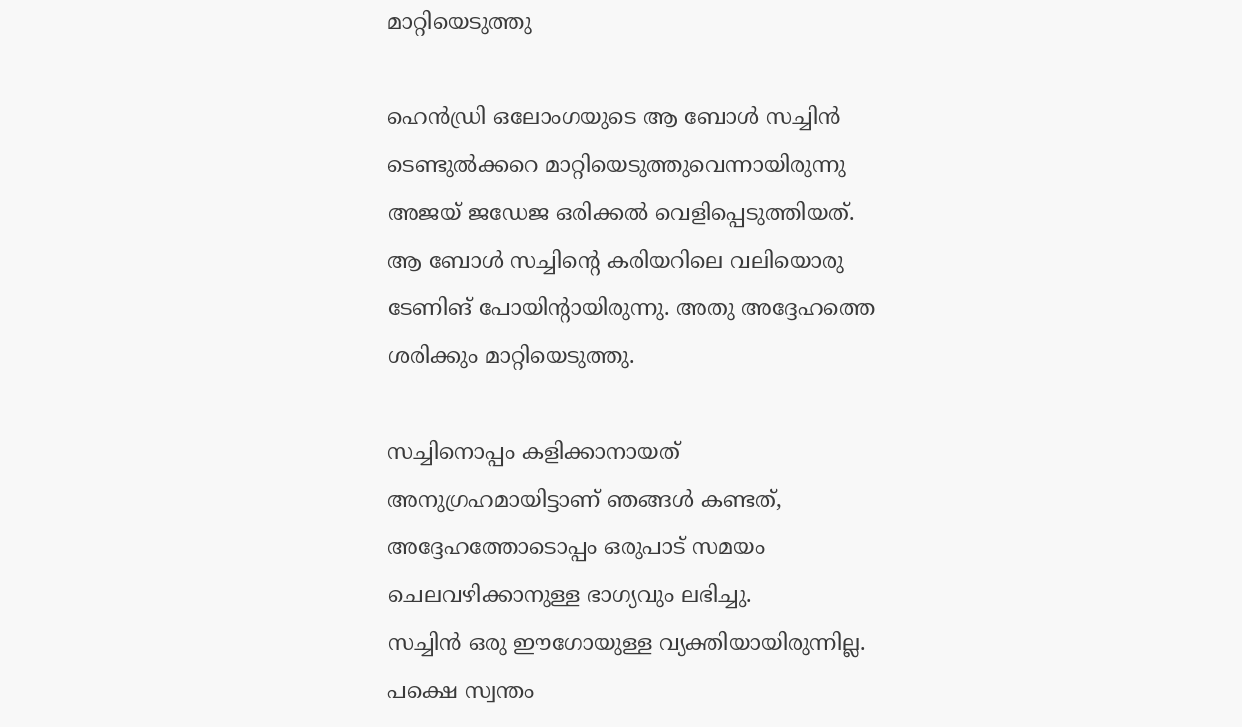മാറ്റിയെടുത്തു

ഹെന്‍ഡ്രി ഒലോംഗയുടെ ആ ബോള്‍ സച്ചിന്‍ ടെണ്ടുല്‍ക്കറെ മാറ്റിയെടുത്തുവെന്നായിരുന്നു അജയ് ജഡേജ ഒരിക്കല്‍ വെളിപ്പെടുത്തിയത്. ആ ബോള്‍ സച്ചിന്റെ കരിയറിലെ വലിയൊരു ടേണിങ് പോയിന്റായിരുന്നു. അതു അദ്ദേഹത്തെ ശരിക്കും മാറ്റിയെടുത്തു.

സച്ചിനൊപ്പം കളിക്കാനായത് അനുഗ്രഹമായിട്ടാണ് ഞങ്ങള്‍ കണ്ടത്, അദ്ദേഹത്തോടൊപ്പം ഒരുപാട് സമയം ചെലവഴിക്കാനുള്ള ഭാഗ്യവും ലഭിച്ചു.
സച്ചിന്‍ ഒരു ഈഗോയുള്ള വ്യക്തിയായിരുന്നില്ല. പക്ഷെ സ്വന്തം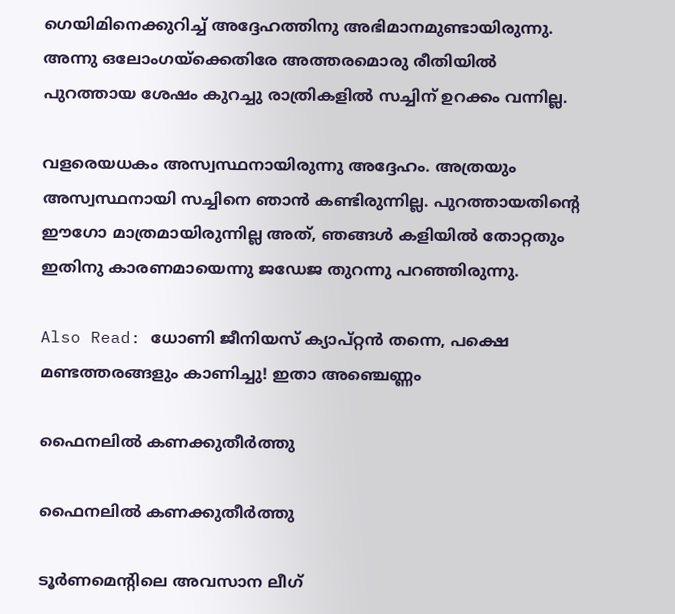ഗെയിമിനെക്കുറിച്ച് അദ്ദേഹത്തിനു അഭിമാനമുണ്ടായിരുന്നു. അന്നു ഒലോംഗയ്‌ക്കെതിരേ അത്തരമൊരു രീതിയില്‍
പുറത്തായ ശേഷം കുറച്ചു രാത്രികളില്‍ സച്ചിന് ഉറക്കം വന്നില്ല.

വളരെയധകം അസ്വസ്ഥനായിരുന്നു അദ്ദേഹം. അത്രയും അസ്വസ്ഥനായി സച്ചിനെ ഞാന്‍ കണ്ടിരുന്നില്ല. പുറത്തായതിന്റെ ഈഗോ മാത്രമായിരുന്നില്ല അത്, ഞങ്ങള്‍ കളിയില്‍ തോറ്റതും ഇതിനു കാരണമായെന്നു ജഡേജ തുറന്നു പറഞ്ഞിരുന്നു.

Also Read: ധോണി ജീനിയസ് ക്യാപ്റ്റന്‍ തന്നെ, പക്ഷെ മണ്ടത്തരങ്ങളും കാണിച്ചു! ഇതാ അഞ്ചെണ്ണം

ഫൈനലില്‍ കണക്കുതീര്‍ത്തു

ഫൈനലില്‍ കണക്കുതീര്‍ത്തു

ടൂര്‍ണമെന്റിലെ അവസാന ലീഗ്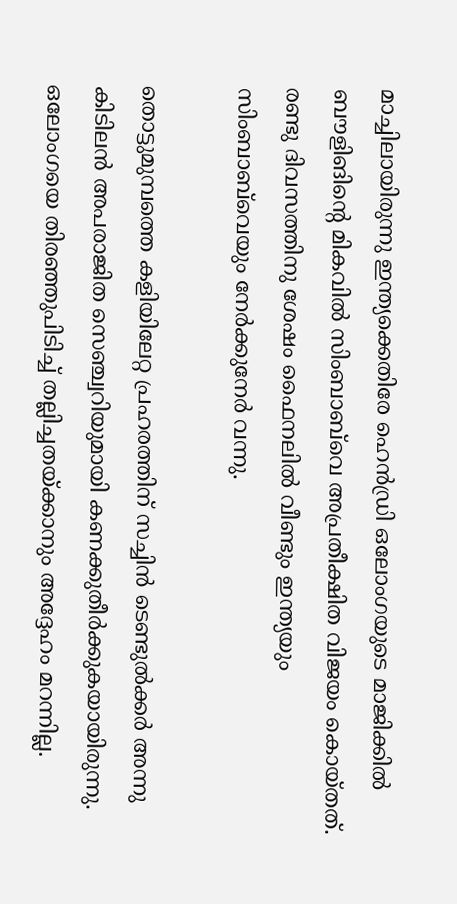മാച്ചിലായിരുന്നു ഇന്ത്യക്കെതിരേ ഹെന്‍ഡ്രി ഒലോംഗയുടെ മാജിക്കില്‍ ബൗളിങിന്റെ മികവില്‍ സിംബാബ്‌വെ അപ്രതീക്ഷിത വിജയം കൊയ്തത്.
രണ്ടു ദിവസത്തിനു ശേഷം ഫൈനലില്‍ വീണ്ടും ഇന്ത്യയും സിംബാബ്‌വെയും നേര്‍ക്കുനേര്‍ വന്നു.

തൊട്ടുമുമ്പത്തെ കളിയിലേറ്റ പ്രഹരത്തിന് സച്ചിന്‍ ടെണ്ടുല്‍ക്കര്‍ അന്നു കിടിലന്‍ അപരാജിത സെഞ്ച്വറിയുമായി കണക്കുതീര്‍ക്കുകയായിരുന്നു. ഒലോംഗയെ തിരഞ്ഞുപിടിച്ച് തല്ലിച്ചതയ്ക്കാനും അദ്ദേഹം മറന്നില്ല.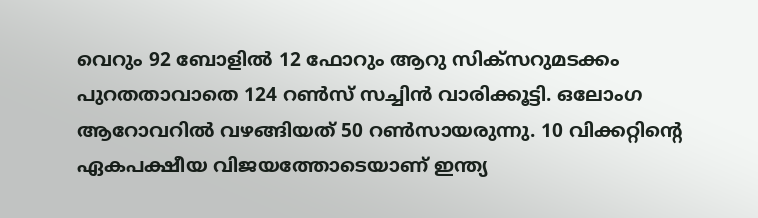വെറും 92 ബോളില്‍ 12 ഫോറും ആറു സിക്‌സറുമടക്കം പുറതതാവാതെ 124 റണ്‍സ് സച്ചിന്‍ വാരിക്കൂട്ടി. ഒലോംഗ ആറോവറില്‍ വഴങ്ങിയത് 50 റണ്‍സായരുന്നു. 10 വിക്കറ്റിന്റെ ഏകപക്ഷീയ വിജയത്തോടെയാണ് ഇന്ത്യ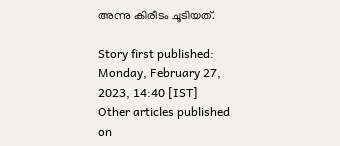അന്നു കിരീടം ചൂടിയത്.

Story first published: Monday, February 27, 2023, 14:40 [IST]
Other articles published on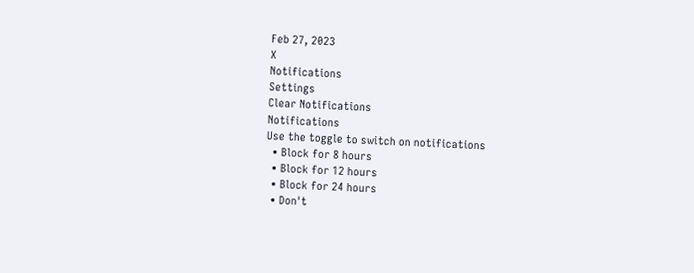Feb 27, 2023
X
Notifications
Settings
Clear Notifications
Notifications
Use the toggle to switch on notifications
  • Block for 8 hours
  • Block for 12 hours
  • Block for 24 hours
  • Don't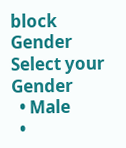block
Gender
Select your Gender
  • Male
  •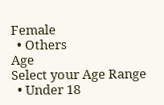Female
  • Others
Age
Select your Age Range
  • Under 18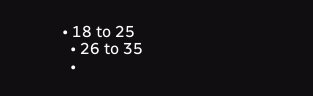• 18 to 25
  • 26 to 35
  •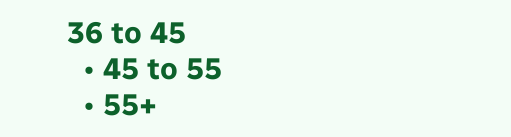36 to 45
  • 45 to 55
  • 55+